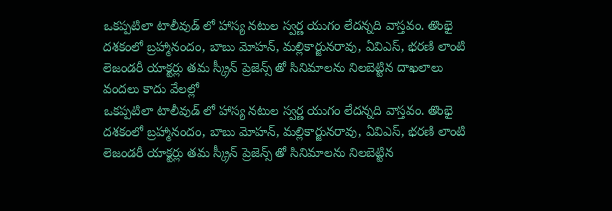ఒకప్పటిలా టాలీవుడ్ లో హాస్య నటుల స్వర్ణ యుగం లేదన్నది వాస్తవం. తొంభై దశకంలో బ్రహ్మానందం, బాబు మోహన్, మల్లికార్జునరావు, ఏవిఎస్, భరణి లాంటి లెజండరీ యాక్టర్లు తమ స్క్రీన్ ప్రెజెన్స్ తో సినిమాలను నిలబెట్టిన దాఖలాలు వందలు కాదు వేలల్లో
ఒకప్పటిలా టాలీవుడ్ లో హాస్య నటుల స్వర్ణ యుగం లేదన్నది వాస్తవం. తొంభై దశకంలో బ్రహ్మానందం, బాబు మోహన్, మల్లికార్జునరావు, ఏవిఎస్, భరణి లాంటి లెజండరీ యాక్టర్లు తమ స్క్రీన్ ప్రెజెన్స్ తో సినిమాలను నిలబెట్టిన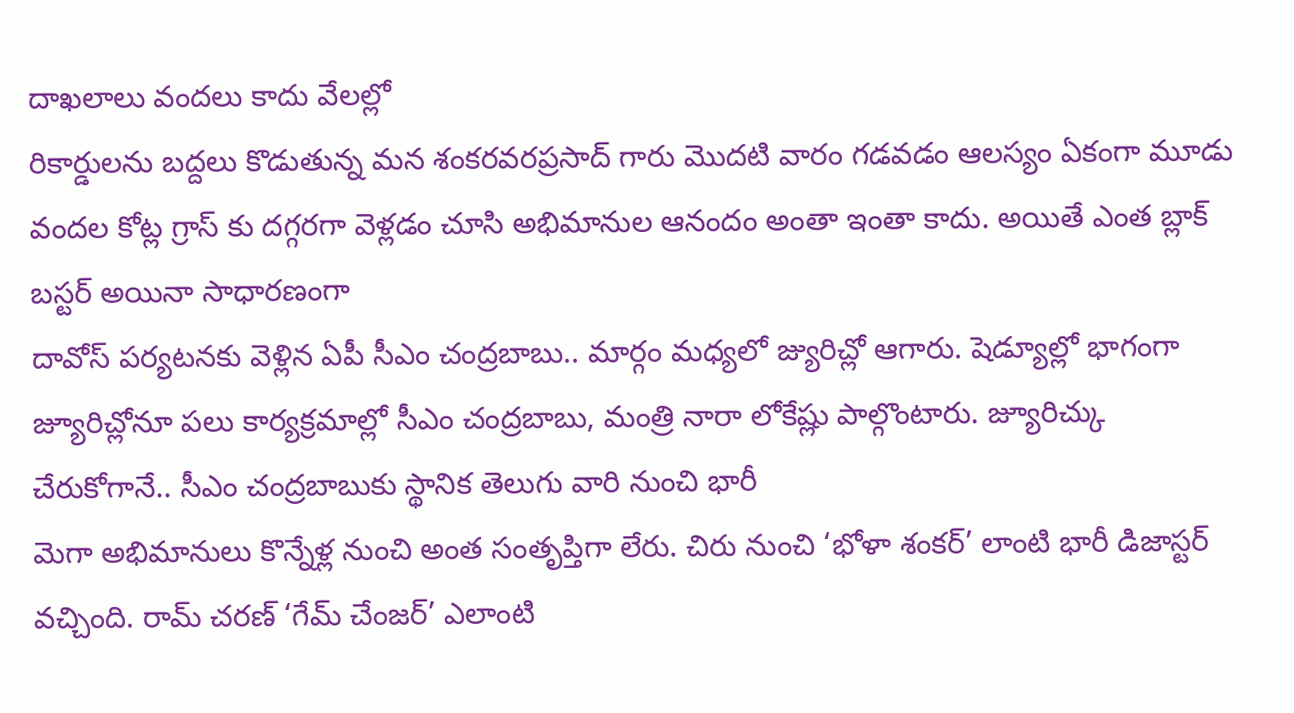దాఖలాలు వందలు కాదు వేలల్లో
రికార్డులను బద్దలు కొడుతున్న మన శంకరవరప్రసాద్ గారు మొదటి వారం గడవడం ఆలస్యం ఏకంగా మూడు వందల కోట్ల గ్రాస్ కు దగ్గరగా వెళ్లడం చూసి అభిమానుల ఆనందం అంతా ఇంతా కాదు. అయితే ఎంత బ్లాక్ బస్టర్ అయినా సాధారణంగా
దావోస్ పర్యటనకు వెళ్లిన ఏపీ సీఎం చంద్రబాబు.. మార్గం మధ్యలో జ్యురిచ్లో ఆగారు. షెడ్యూల్లో భాగంగా జ్యూరిచ్లోనూ పలు కార్యక్రమాల్లో సీఎం చంద్రబాబు, మంత్రి నారా లోకేష్లు పాల్గొంటారు. జ్యూరిచ్కు చేరుకోగానే.. సీఎం చంద్రబాబుకు స్థానిక తెలుగు వారి నుంచి భారీ
మెగా అభిమానులు కొన్నేళ్ల నుంచి అంత సంతృప్తిగా లేరు. చిరు నుంచి ‘భోళా శంకర్’ లాంటి భారీ డిజాస్టర్ వచ్చింది. రామ్ చరణ్ ‘గేమ్ చేంజర్’ ఎలాంటి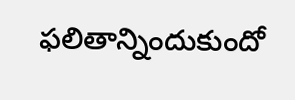ఫలితాన్నిందుకుందో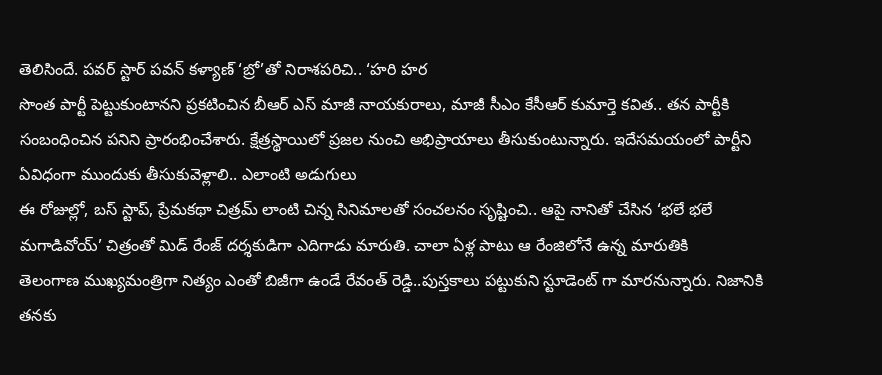తెలిసిందే. పవర్ స్టార్ పవన్ కళ్యాణ్ ‘బ్రో’తో నిరాశపరిచి.. ‘హరి హర
సొంత పార్టీ పెట్టుకుంటానని ప్రకటించిన బీఆర్ ఎస్ మాజీ నాయకురాలు, మాజీ సీఎం కేసీఆర్ కుమార్తె కవిత.. తన పార్టీకి సంబంధించిన పనిని ప్రారంభించేశారు. క్షేత్రస్థాయిలో ప్రజల నుంచి అభిప్రాయాలు తీసుకుంటున్నారు. ఇదేసమయంలో పార్టీని ఏవిధంగా ముందుకు తీసుకువెళ్లాలి.. ఎలాంటి అడుగులు
ఈ రోజుల్లో, బస్ స్టాప్, ప్రేమకథా చిత్రమ్ లాంటి చిన్న సినిమాలతో సంచలనం సృష్టించి.. ఆపై నానితో చేసిన ‘భలే భలే మగాడివోయ్’ చిత్రంతో మిడ్ రేంజ్ దర్శకుడిగా ఎదిగాడు మారుతి. చాలా ఏళ్ల పాటు ఆ రేంజిలోనే ఉన్న మారుతికి
తెలంగాణ ముఖ్యమంత్రిగా నిత్యం ఎంతో బిజీగా ఉండే రేవంత్ రెడ్డి..పుస్తకాలు పట్టుకుని స్టూడెంట్ గా మారనున్నారు. నిజానికి తనకు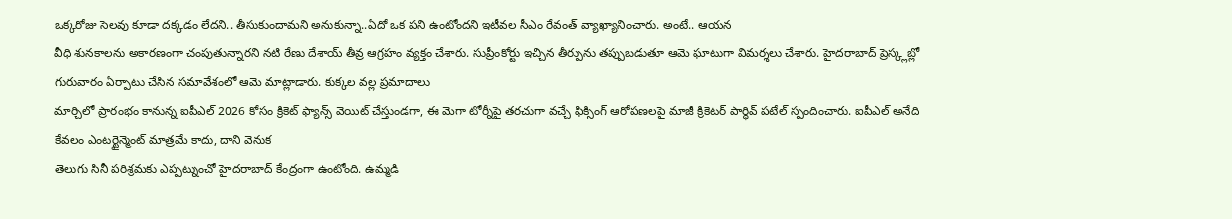ఒక్కరోజు సెలవు కూడా దక్కడం లేదని.. తీసుకుందామని అనుకున్నా..ఏదో ఒక పని ఉంటోందని ఇటీవల సీఎం రేవంత్ వ్యాఖ్యానించారు. అంటే.. ఆయన
వీధి శునకాలను అకారణంగా చంపుతున్నారని నటి రేణు దేశాయ్ తీవ్ర ఆగ్రహం వ్యక్తం చేశారు. సుప్రీంకోర్టు ఇచ్చిన తీర్పును తప్పుబడుతూ ఆమె ఘాటుగా విమర్శలు చేశారు. హైదరాబాద్ ప్రెస్క్లబ్లో గురువారం ఏర్పాటు చేసిన సమావేశంలో ఆమె మాట్లాడారు. కుక్కల వల్ల ప్రమాదాలు
మార్చిలో ప్రారంభం కానున్న ఐపీఎల్ 2026 కోసం క్రికెట్ ఫ్యాన్స్ వెయిట్ చేస్తుండగా, ఈ మెగా టోర్నీపై తరచుగా వచ్చే ఫిక్సింగ్ ఆరోపణలపై మాజీ క్రికెటర్ పార్థివ్ పటేల్ స్పందించారు. ఐపీఎల్ అనేది కేవలం ఎంటర్టైన్మెంట్ మాత్రమే కాదు, దాని వెనుక
తెలుగు సినీ పరిశ్రమకు ఎప్పట్నుంచో హైదరాబాద్ కేంద్రంగా ఉంటోంది. ఉమ్మడి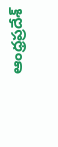ఆంధ్రప్రదేశ్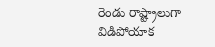రెండు రాష్ట్రాలుగా విడిపోయాక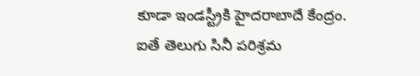కూడా ఇండస్ట్రీకి హైదరాబాదే కేంద్రం. ఐతే తెలుగు సినీ పరిశ్రమ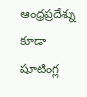ఆంధ్రప్రదేశ్ను కూడా షూటింగ్ల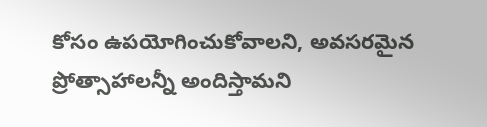కోసం ఉపయోగించుకోవాలని, అవసరమైన ప్రోత్సాహాలన్నీ అందిస్తామని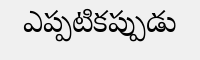ఎప్పటికప్పుడు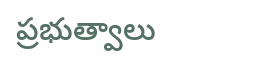ప్రభుత్వాలు